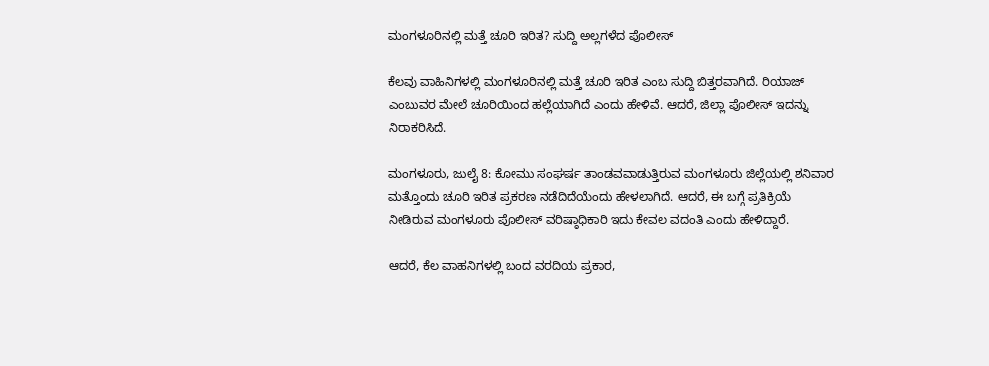ಮಂಗಳೂರಿನಲ್ಲಿ ಮತ್ತೆ ಚೂರಿ ಇರಿತ? ಸುದ್ದಿ ಅಲ್ಲಗಳೆದ ಪೊಲೀಸ್

ಕೆಲವು ವಾಹಿನಿಗಳಲ್ಲಿ ಮಂಗಳೂರಿನಲ್ಲಿ ಮತ್ತೆ ಚೂರಿ ಇರಿತ ಎಂಬ ಸುದ್ದಿ ಬಿತ್ತರವಾಗಿದೆ. ರಿಯಾಜ್ ಎಂಬುವರ ಮೇಲೆ ಚೂರಿಯಿಂದ ಹಲ್ಲೆಯಾಗಿದೆ ಎಂದು ಹೇಳಿವೆ. ಆದರೆ, ಜಿಲ್ಲಾ ಪೊಲೀಸ್ ಇದನ್ನು ನಿರಾಕರಿಸಿದೆ.

ಮಂಗಳೂರು, ಜುಲೈ 8: ಕೋಮು ಸಂಘರ್ಷ ತಾಂಡವವಾಡುತ್ತಿರುವ ಮಂಗಳೂರು ಜಿಲ್ಲೆಯಲ್ಲಿ ಶನಿವಾರ ಮತ್ತೊಂದು ಚೂರಿ ಇರಿತ ಪ್ರಕರಣ ನಡೆದಿದೆಯೆಂದು ಹೇಳಲಾಗಿದೆ. ಆದರೆ, ಈ ಬಗ್ಗೆ ಪ್ರತಿಕ್ರಿಯೆ ನೀಡಿರುವ ಮಂಗಳೂರು ಪೊಲೀಸ್ ವರಿಷ್ಠಾಧಿಕಾರಿ ಇದು ಕೇವಲ ವದಂತಿ ಎಂದು ಹೇಳಿದ್ದಾರೆ.

ಆದರೆ, ಕೆಲ ವಾಹನಿಗಳಲ್ಲಿ ಬಂದ ವರದಿಯ ಪ್ರಕಾರ,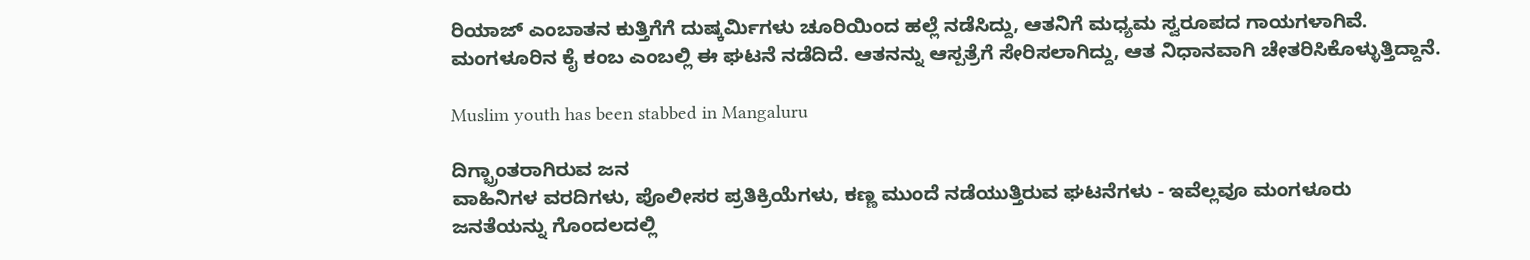ರಿಯಾಜ್ ಎಂಬಾತನ ಕುತ್ತಿಗೆಗೆ ದುಷ್ಕರ್ಮಿಗಳು ಚೂರಿಯಿಂದ ಹಲ್ಲೆ ನಡೆಸಿದ್ದು, ಆತನಿಗೆ ಮಧ್ಯಮ ಸ್ವರೂಪದ ಗಾಯಗಳಾಗಿವೆ. ಮಂಗಳೂರಿನ ಕೈ ಕಂಬ ಎಂಬಲ್ಲಿ ಈ ಘಟನೆ ನಡೆದಿದೆ. ಆತನನ್ನು ಆಸ್ಪತ್ರೆಗೆ ಸೇರಿಸಲಾಗಿದ್ದು, ಆತ ನಿಧಾನವಾಗಿ ಚೇತರಿಸಿಕೊಳ್ಳುತ್ತಿದ್ದಾನೆ.

Muslim youth has been stabbed in Mangaluru

ದಿಗ್ಭ್ರಾಂತರಾಗಿರುವ ಜನ
ವಾಹಿನಿಗಳ ವರದಿಗಳು, ಪೊಲೀಸರ ಪ್ರತಿಕ್ರಿಯೆಗಳು, ಕಣ್ಣ ಮುಂದೆ ನಡೆಯುತ್ತಿರುವ ಘಟನೆಗಳು - ಇವೆಲ್ಲವೂ ಮಂಗಳೂರು ಜನತೆಯನ್ನು ಗೊಂದಲದಲ್ಲಿ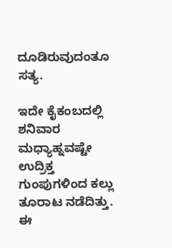ದೂಡಿರುವುದಂತೂ ಸತ್ಯ.

ಇದೇ ಕೈಕಂಬದಲ್ಲಿ ಶನಿವಾರ ಮಧ್ಯಾಹ್ನವಷ್ಟೇ ಉದ್ರಿಕ್ತ ಗುಂಪುಗಳಿಂದ ಕಲ್ಲು ತೂರಾಟ ನಡೆದಿತ್ತು. ಈ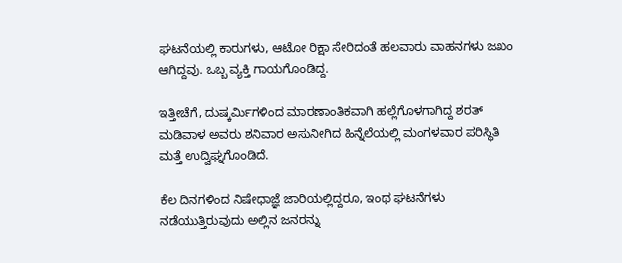ಘಟನೆಯಲ್ಲಿ ಕಾರುಗಳು, ಆಟೋ ರಿಕ್ಷಾ ಸೇರಿದಂತೆ ಹಲವಾರು ವಾಹನಗಳು ಜಖಂ ಆಗಿದ್ದವು. ಒಬ್ಬ ವ್ಯಕ್ತಿ ಗಾಯಗೊಂಡಿದ್ದ.

ಇತ್ತೀಚೆಗೆ, ದುಷ್ಕರ್ಮಿಗಳಿಂದ ಮಾರಣಾಂತಿಕವಾಗಿ ಹಲ್ಲೆಗೊಳಗಾಗಿದ್ದ ಶರತ್ ಮಡಿವಾಳ ಅವರು ಶನಿವಾರ ಅಸುನೀಗಿದ ಹಿನ್ನೆಲೆಯಲ್ಲಿ ಮಂಗಳವಾರ ಪರಿಸ್ಥಿತಿ ಮತ್ತೆ ಉದ್ವಿಘ್ನಗೊಂಡಿದೆ.

ಕೆಲ ದಿನಗಳಿಂದ ನಿಷೇಧಾಜ್ಞೆ ಜಾರಿಯಲ್ಲಿದ್ದರೂ, ಇಂಥ ಘಟನೆಗಳು ನಡೆಯುತ್ತಿರುವುದು ಅಲ್ಲಿನ ಜನರನ್ನು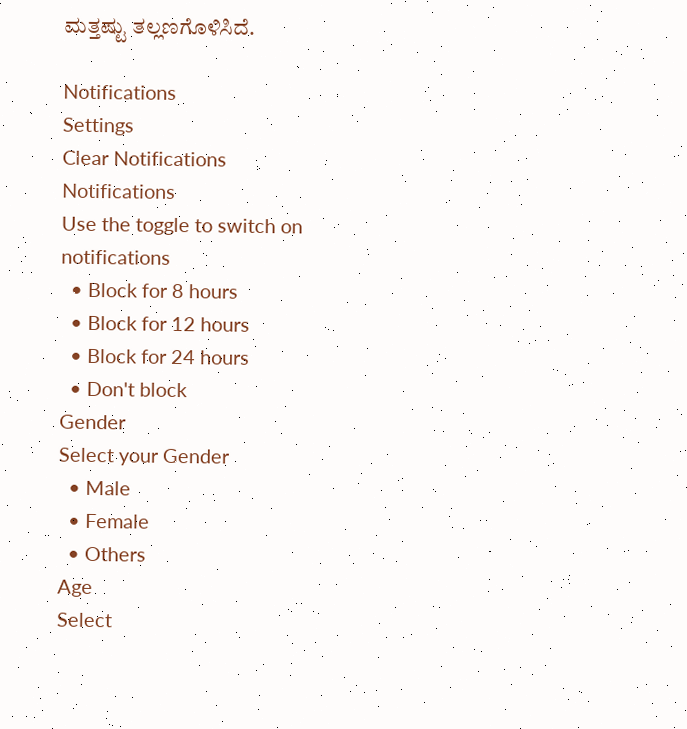ಮತ್ತಷ್ಟು ತಲ್ಲಣಗೊಳಿಸಿದೆ.

Notifications
Settings
Clear Notifications
Notifications
Use the toggle to switch on notifications
  • Block for 8 hours
  • Block for 12 hours
  • Block for 24 hours
  • Don't block
Gender
Select your Gender
  • Male
  • Female
  • Others
Age
Select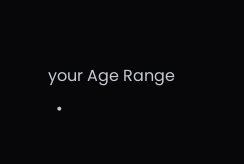your Age Range
  •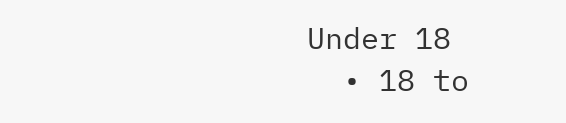Under 18
  • 18 to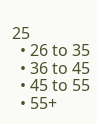25
  • 26 to 35
  • 36 to 45
  • 45 to 55
  • 55+